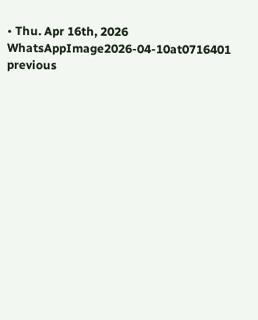• Thu. Apr 16th, 2026
WhatsAppImage2026-04-10at0716401
previous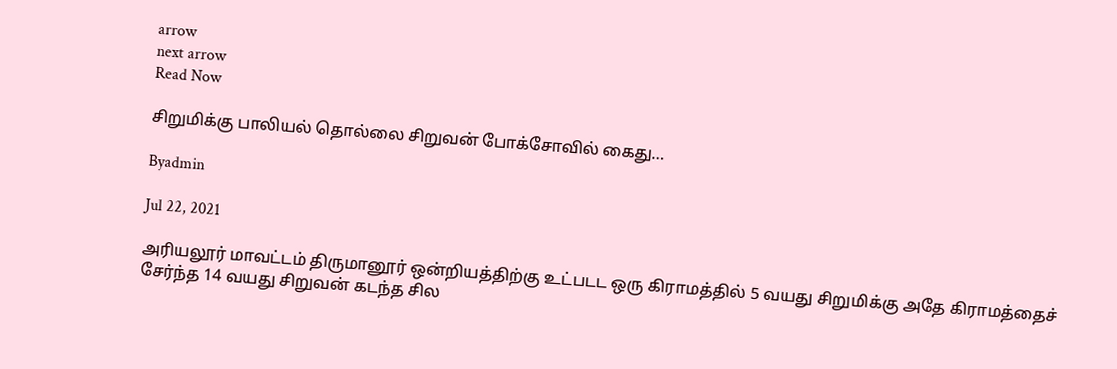arrow
next arrow
Read Now

சிறுமிக்கு பாலியல் தொல்லை சிறுவன் போக்சோவில் கைது…

Byadmin

Jul 22, 2021

அரியலூர் மாவட்டம் திருமானூர் ஒன்றியத்திற்கு உட்படட ஒரு கிராமத்தில் 5 வயது சிறுமிக்கு அதே கிராமத்தைச் சேர்ந்த 14 வயது சிறுவன் கடந்த சில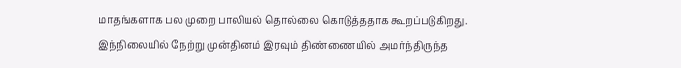மாதங்களாக பல முறை பாலியல் தொல்லை கொடுத்ததாக கூறப்படுகிறது. இந்நிலையில் நேற்று முன்தினம் இரவும் திண்ணையில் அமர்ந்திருந்த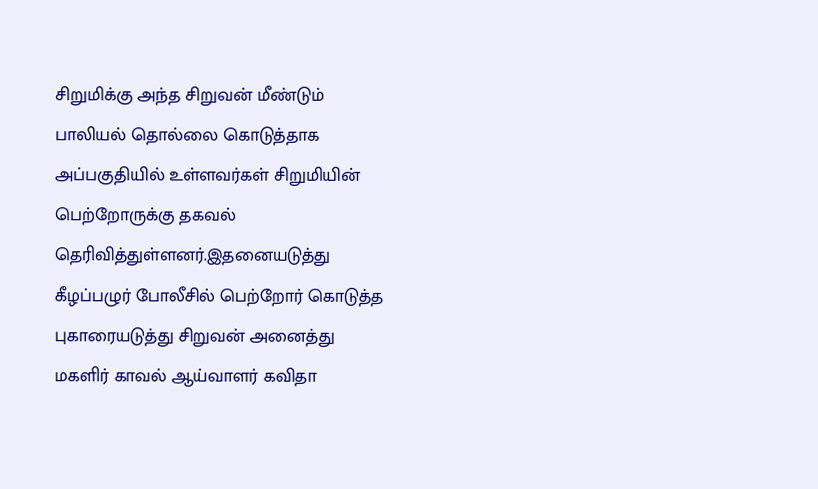சிறுமிக்கு அந்த சிறுவன் மீண்டும் பாலியல் தொல்லை கொடுத்தாக அப்பகுதியில் உள்ளவர்கள் சிறுமியின் பெற்றோருக்கு தகவல் தெரிவித்துள்ளனர்.இதனையடுத்து கீழப்பழுர் போலீசில் பெற்றோர் கொடுத்த புகாரையடுத்து சிறுவன் அனைத்து மகளிர் காவல் ஆய்வாளர் கவிதா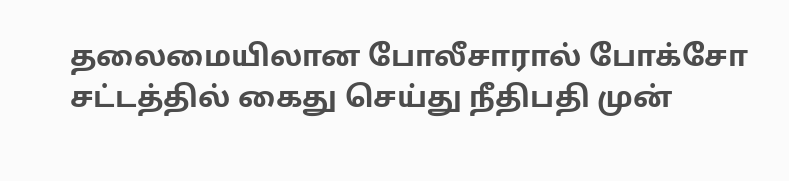தலைமையிலான போலீசாரால் போக்சோ சட்டத்தில் கைது செய்து நீதிபதி முன்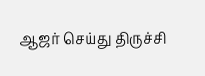ஆஜர் செய்து திருச்சி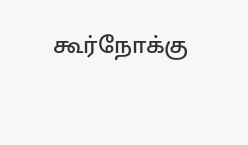கூர்நோக்கு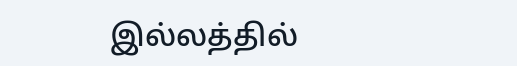இல்லத்தில்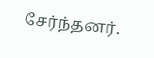சேர்ந்தனர்.